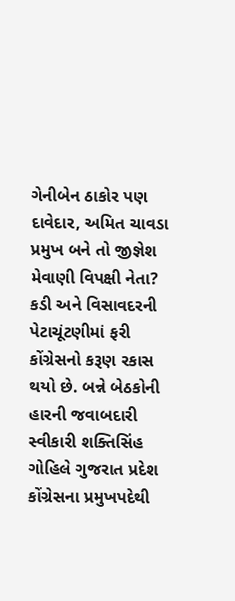ગેનીબેન ઠાકોર પણ દાવેદાર, અમિત ચાવડા પ્રમુખ બને તો જીજ્ઞેશ મેવાણી વિપક્ષી નેતા?
કડી અને વિસાવદરની પેટાચૂંટણીમાં ફરી કોંગ્રેસનો કરૂણ રકાસ થયો છે. બન્ને બેઠકોની હારની જવાબદારી સ્વીકારી શક્તિસિંહ ગોહિલે ગુજરાત પ્રદેશ કોંગ્રેસના પ્રમુખપદેથી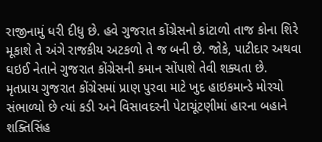રાજીનામું ધરી દીધુ છે. હવે ગુજરાત કોંગ્રેસનો કાંટાળો તાજ કોના શિરે મૂકાશે તે અંગે રાજકીય અટકળો તે જ બની છે. જોકે, પાટીદાર અથવા ઘઇઈ નેતાને ગુજરાત કોંગ્રેસની કમાન સોંપાશે તેવી શક્યતા છે.
મૃતપ્રાય ગુજરાત કોંગ્રેસમાં પ્રાણ પુરવા માટે ખુદ હાઇકમાન્ડે મોરચો સંભાળ્યો છે ત્યાં કડી અને વિસાવદરની પેટાચૂંટણીમાં હારના બહાને શક્તિસિંહ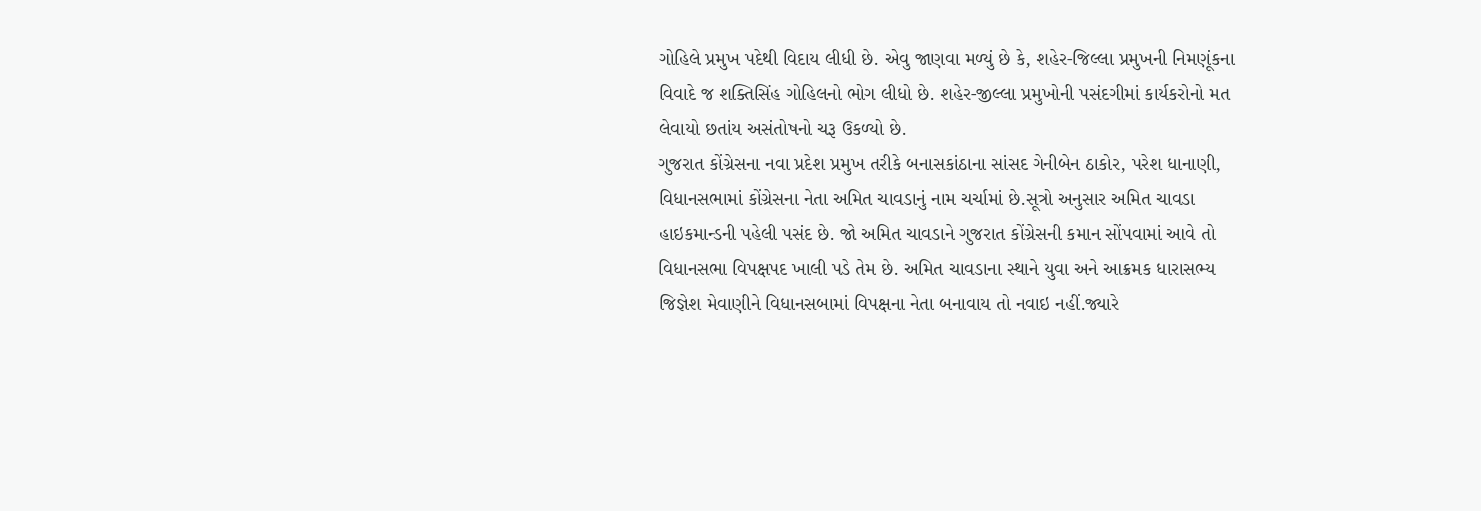ગોહિલે પ્રમુખ પદેથી વિદાય લીધી છે. એવુ જાણવા મળ્યું છે કે, શહેર-જિલ્લા પ્રમુખની નિમણૂંકના વિવાદે જ શક્તિસિંહ ગોહિલનો ભોગ લીધો છે. શહેર-જીલ્લા પ્રમુખોની પસંદગીમાં કાર્યકરોનો મત લેવાયો છતાંય અસંતોષનો ચરૂ ઉકળ્યો છે.
ગુજરાત કોંગ્રેસના નવા પ્રદેશ પ્રમુખ તરીકે બનાસકાંઠાના સાંસદ ગેનીબેન ઠાકોર, પરેશ ધાનાણી, વિધાનસભામાં કોંગ્રેસના નેતા અમિત ચાવડાનું નામ ચર્ચામાં છે.સૂત્રો અનુસાર અમિત ચાવડા હાઇકમાન્ડની પહેલી પસંદ છે. જો અમિત ચાવડાને ગુજરાત કોંગ્રેસની કમાન સોંપવામાં આવે તો વિધાનસભા વિપક્ષપદ ખાલી પડે તેમ છે. અમિત ચાવડાના સ્થાને યુવા અને આક્રમક ધારાસભ્ય જિજ્ઞેશ મેવાણીને વિધાનસબામાં વિપક્ષના નેતા બનાવાય તો નવાઇ નહીં.જ્યારે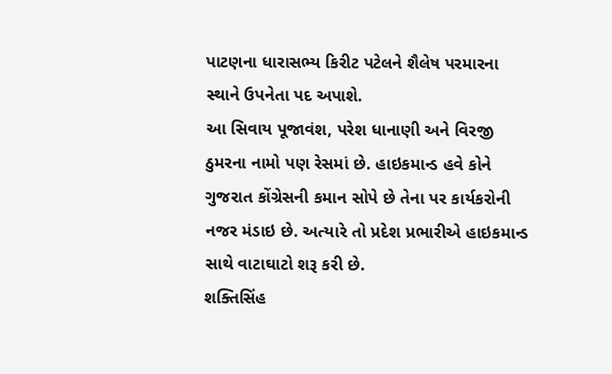પાટણના ધારાસભ્ય કિરીટ પટેલને શૈલેષ પરમારના સ્થાને ઉપનેતા પદ અપાશે.
આ સિવાય પૂજાવંશ, પરેશ ધાનાણી અને વિરજી ઠુમરના નામો પણ રેસમાં છે. હાઇકમાન્ડ હવે કોને ગુજરાત કોંગ્રેસની કમાન સોપે છે તેના પર કાર્યકરોની નજર મંડાઇ છે. અત્યારે તો પ્રદેશ પ્રભારીએ હાઇકમાન્ડ સાથે વાટાઘાટો શરૂ કરી છે.
શક્તિસિંહ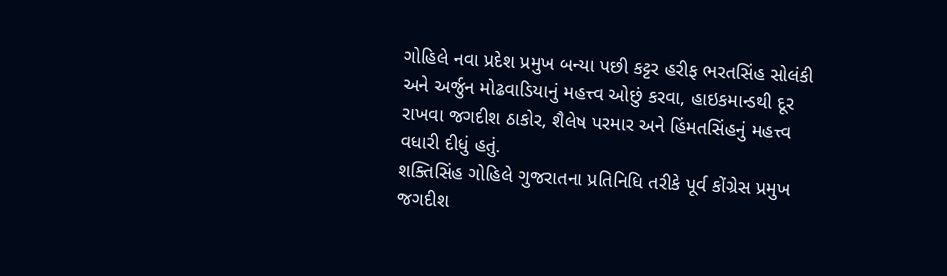ગોહિલે નવા પ્રદેશ પ્રમુખ બન્યા પછી કટ્ટર હરીફ ભરતસિંહ સોલંકી અને અર્જુન મોઢવાડિયાનું મહત્ત્વ ઓછું કરવા, હાઇકમાન્ડથી દૂર રાખવા જગદીશ ઠાકોર, શૈલેષ પરમાર અને હિંમતસિંહનું મહત્ત્વ વધારી દીધું હતું.
શક્તિસિંહ ગોહિલે ગુજરાતના પ્રતિનિધિ તરીકે પૂર્વ કોંગ્રેસ પ્રમુખ જગદીશ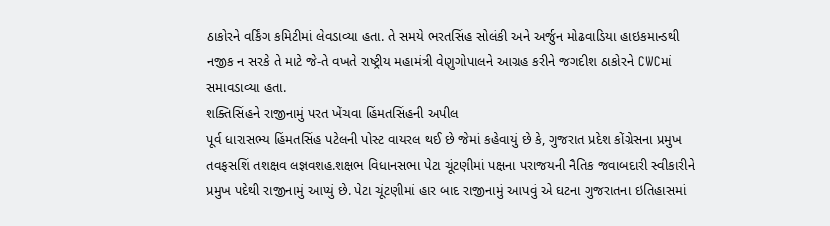ઠાકોરને વર્કિંગ કમિટીમાં લેવડાવ્યા હતા. તે સમયે ભરતસિંહ સોલંકી અને અર્જુન મોઢવાડિયા હાઇકમાન્ડથી નજીક ન સરકે તે માટે જે-તે વખતે રાષ્ટ્રીય મહામંત્રી વેણુગોપાલને આગ્રહ કરીને જગદીશ ઠાકોરને CWCમાં સમાવડાવ્યા હતા.
શક્તિસિંહને રાજીનામું પરત ખેંચવા હિંમતસિંહની અપીલ
પૂર્વ ધારાસભ્ય હિંમતસિંહ પટેલની પોસ્ટ વાયરલ થઈ છે જેમાં કહેવાયું છે કે, ગુજરાત પ્રદેશ કોંગ્રેસના પ્રમુખ તવફસશિં તશક્ષવ લજ્ઞવશહ.શક્ષભ વિધાનસભા પેટા ચૂંટણીમાં પક્ષના પરાજયની નૈતિક જવાબદારી સ્વીકારીને પ્રમુખ પદેથી રાજીનામું આપ્યું છે. પેટા ચૂંટણીમાં હાર બાદ રાજીનામું આપવું એ ઘટના ગુજરાતના ઇતિહાસમાં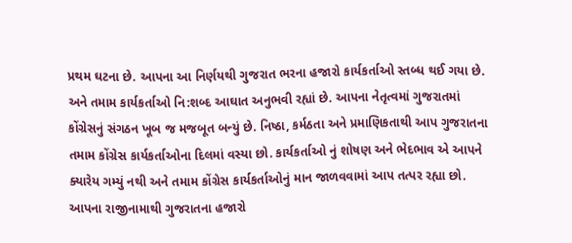પ્રથમ ઘટના છે. આપના આ નિર્ણયથી ગુજરાત ભરના હજારો કાર્યકર્તાઓ સ્તબ્ધ થઈ ગયા છે. અને તમામ કાર્યકર્તાઓ નિ:શબ્દ આઘાત અનુભવી રહ્યાં છે. આપના નેતૃત્વમાં ગુજરાતમાં કોંગ્રેસનું સંગઠન ખૂબ જ મજબૂત બન્યું છે. નિષ્ઠા, કર્મઠતા અને પ્રમાણિકતાથી આપ ગુજરાતના તમામ કોંગ્રેસ કાર્યકર્તાઓના દિલમાં વસ્યા છો. કાર્યકર્તાઓ નું શોષણ અને ભેદભાવ એ આપને ક્યારેય ગમ્યું નથી અને તમામ કોંગ્રેસ કાર્યકર્તાઓનું માન જાળવવામાં આપ તત્પર રહ્યા છો. આપના રાજીનામાથી ગુજરાતના હજારો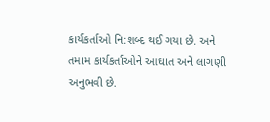કાર્યકર્તાઓ નિ:શબ્દ થઈ ગયા છે. અને તમામ કાર્યકર્તાઓને આઘાત અને લાગણી અનુભવી છે.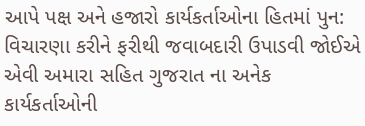આપે પક્ષ અને હજારો કાર્યકર્તાઓના હિતમાં પુન: વિચારણા કરીને ફરીથી જવાબદારી ઉપાડવી જોઈએ એવી અમારા સહિત ગુજરાત ના અનેક કાર્યકર્તાઓની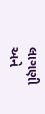લાગણી અને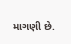માગણી છે.